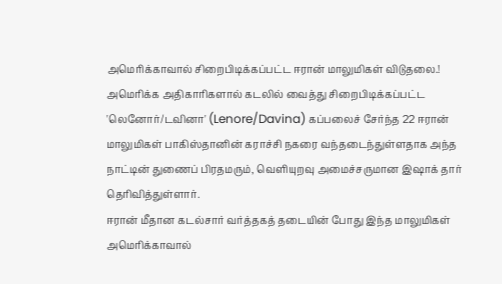அமெரிக்காவால் சிறைபிடிக்கப்பட்ட ஈரான் மாலுமிகள் விடுதலை.!
அமெரிக்க அதிகாரிகளால் கடலில் வைத்து சிறைபிடிக்கப்பட்ட 'லெனோர்/டவினா' (Lenore/Davina) கப்பலைச் சேர்ந்த 22 ஈரான் மாலுமிகள் பாகிஸ்தானின் கராச்சி நகரை வந்தடைந்துள்ளதாக அந்த நாட்டின் துணைப் பிரதமரும், வெளியுறவு அமைச்சருமான இஷாக் தார் தெரிவித்துள்ளார்.
ஈரான் மீதான கடல்சார் வர்த்தகத் தடையின் போது இந்த மாலுமிகள் அமெரிக்காவால்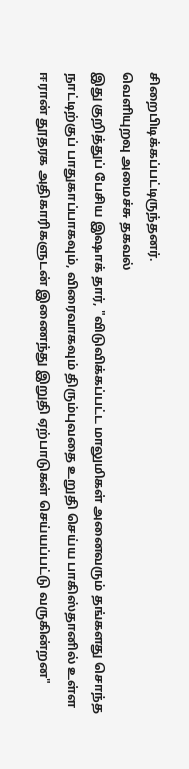சிறைபிடிக்கப்பட்டிருந்தனர்.
வெளியுறவு அமைச்சு தகவல்
இது குறித்துப் பேசிய இஷாக் தார், "விடுவிக்கப்பட்ட மாலுமிகள் அனைவரும் தங்களது சொந்த நாட்டிற்குப் பாதுகாப்பாகவும், விரைவாகவும் திரும்புவதை உறுதி செய்ய பாகிஸ்தானில் உள்ள ஈரான் தூதரக அதிகாரிகளுடன் இணைந்து இறுதி ஏற்பாடுகள் செய்யப்பட்டு வருகின்றன"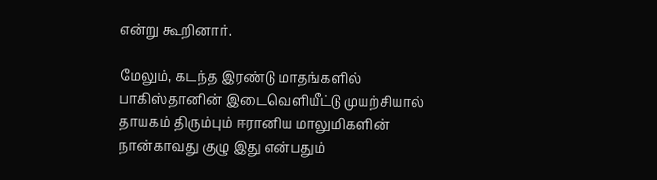என்று கூறினார்.

மேலும், கடந்த இரண்டு மாதங்களில் பாகிஸ்தானின் இடைவெளியீட்டு முயற்சியால் தாயகம் திரும்பும் ஈரானிய மாலுமிகளின் நான்காவது குழு இது என்பதும்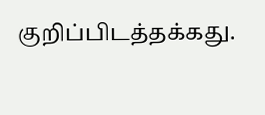குறிப்பிடத்தக்கது.